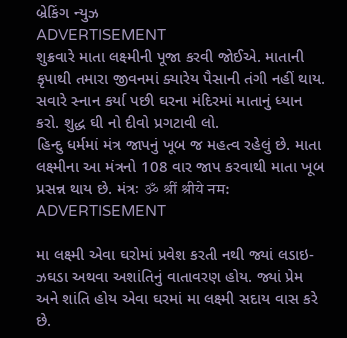બ્રેકિંગ ન્યુઝ
ADVERTISEMENT
શુક્રવારે માતા લક્ષ્મીની પૂજા કરવી જોઈએ. માતાની કૃપાથી તમારા જીવનમાં ક્યારેય પૈસાની તંગી નહીં થાય. સવારે સ્નાન કર્યા પછી ઘરના મંદિરમાં માતાનું ધ્યાન કરો. શુદ્ધ ઘી નો દીવો પ્રગટાવી લો.
હિન્દુ ધર્મમાં મંત્ર જાપનું ખૂબ જ મહત્વ રહેલું છે. માતા લક્ષ્મીના આ મંત્રનો 108 વાર જાપ કરવાથી માતા ખૂબ પ્રસન્ન થાય છે. મંત્રઃ ॐ श्रीं श्रीये नम:
ADVERTISEMENT

મા લક્ષ્મી એવા ઘરોમાં પ્રવેશ કરતી નથી જ્યાં લડાઇ-ઝઘડા અથવા અશાંતિનું વાતાવરણ હોય. જ્યાં પ્રેમ અને શાંતિ હોય એવા ઘરમાં મા લક્ષ્મી સદાય વાસ કરે છે.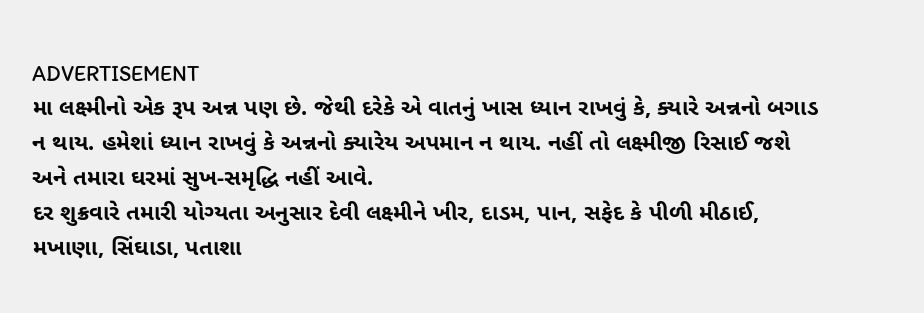ADVERTISEMENT
મા લક્ષ્મીનો એક રૂપ અન્ન પણ છે. જેથી દરેકે એ વાતનું ખાસ ધ્યાન રાખવું કે, ક્યારે અન્નનો બગાડ ન થાય. હમેશાં ધ્યાન રાખવું કે અન્નનો ક્યારેય અપમાન ન થાય. નહીં તો લક્ષ્મીજી રિસાઈ જશે અને તમારા ઘરમાં સુખ-સમૃદ્ધિ નહીં આવે.
દર શુક્રવારે તમારી યોગ્યતા અનુસાર દેવી લક્ષ્મીને ખીર, દાડમ, પાન, સફેદ કે પીળી મીઠાઈ, મખાણા, સિંઘાડા, પતાશા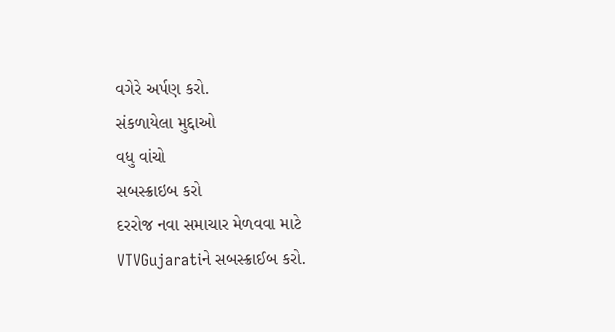વગેરે અર્પણ કરો.
સંકળાયેલા મુદ્દાઓ
વધુ વાંચો
સબસ્ક્રાઇબ કરો
દરરોજ નવા સમાચાર મેળવવા માટે VTVGujaratiને સબસ્ક્રાઈબ કરો.